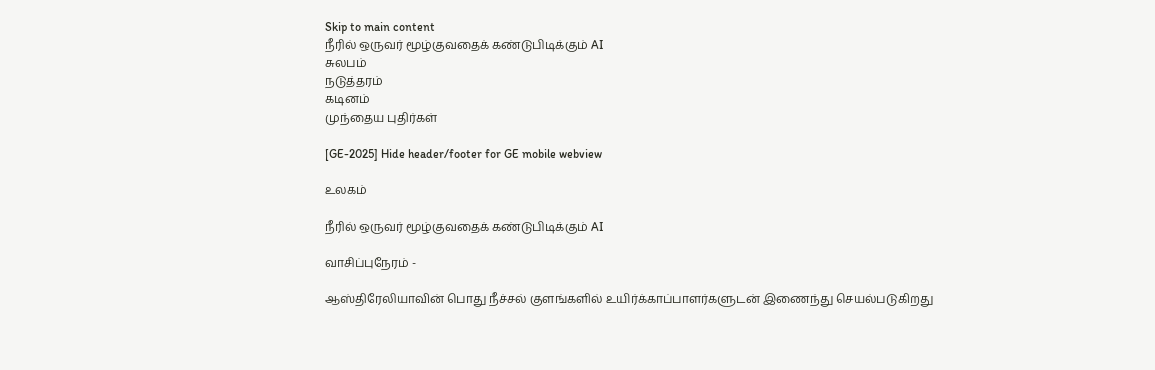Skip to main content
நீரில் ஒருவர் மூழ்குவதைக் கண்டுபிடிக்கும் AI
சுலபம்
நடுத்தரம்
கடினம்
முந்தைய புதிர்கள்

[GE-2025] Hide header/footer for GE mobile webview

உலகம்

நீரில் ஒருவர் மூழ்குவதைக் கண்டுபிடிக்கும் AI

வாசிப்புநேரம் -

ஆஸ்திரேலியாவின் பொது நீச்சல் குளங்களில் உயிர்க்காப்பாளர்களுடன் இணைந்து செயல்படுகிறது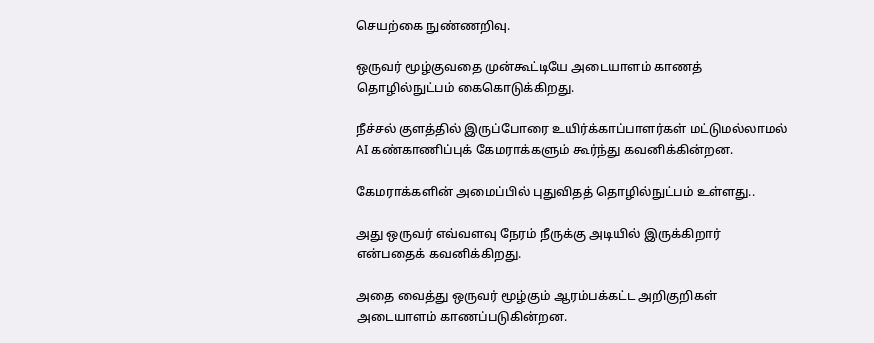செயற்கை நுண்ணறிவு.

ஒருவர் மூழ்குவதை முன்கூட்டியே அடையாளம் காணத் தொழில்நுட்பம் கைகொடுக்கிறது.

நீச்சல் குளத்தில் இருப்போரை உயிர்க்காப்பாளர்கள் மட்டுமல்லாமல்
AI கண்காணிப்புக் கேமராக்களும் கூர்ந்து கவனிக்கின்றன.

கேமராக்களின் அமைப்பில் புதுவிதத் தொழில்நுட்பம் உள்ளது..

அது ஒருவர் எவ்வளவு நேரம் நீருக்கு அடியில் இருக்கிறார் என்பதைக் கவனிக்கிறது.

அதை வைத்து ஒருவர் மூழ்கும் ஆரம்பக்கட்ட அறிகுறிகள் அடையாளம் காணப்படுகின்றன.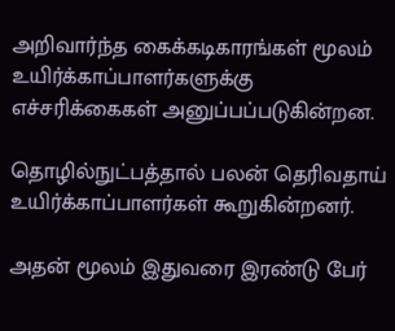அறிவார்ந்த கைக்கடிகாரங்கள் மூலம் உயிர்க்காப்பாளர்களுக்கு எச்சரிக்கைகள் அனுப்பப்படுகின்றன.

தொழில்நுட்பத்தால் பலன் தெரிவதாய் உயிர்க்காப்பாளர்கள் கூறுகின்றனர்.

அதன் மூலம் இதுவரை இரண்டு பேர்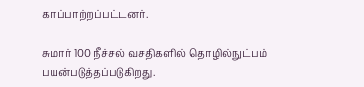காப்பாற்றப்பட்டனர்.

சுமார் 100 நீச்சல் வசதிகளில் தொழில்நுட்பம் பயன்படுத்தப்படுகிறது.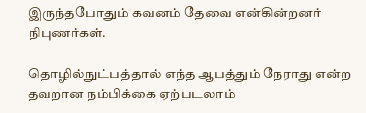இருந்தபோதும் கவனம் தேவை என்கின்றனர் நிபுணர்கள்.

தொழில்நுட்பத்தால் எந்த ஆபத்தும் நேராது என்ற தவறான நம்பிக்கை ஏற்படலாம்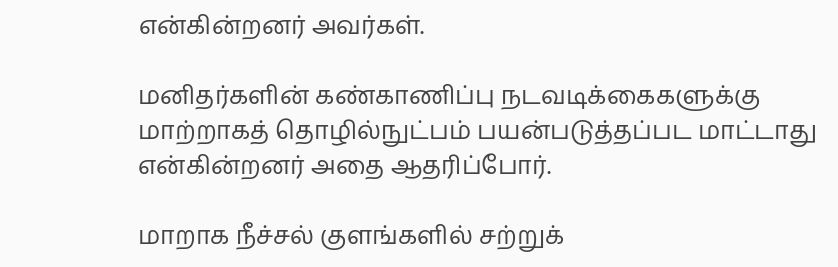என்கின்றனர் அவர்கள்.

மனிதர்களின் கண்காணிப்பு நடவடிக்கைகளுக்கு மாற்றாகத் தொழில்நுட்பம் பயன்படுத்தப்பட மாட்டாது என்கின்றனர் அதை ஆதரிப்போர்.

மாறாக நீச்சல் குளங்களில் சற்றுக்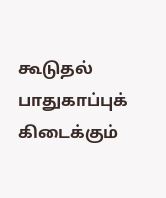கூடுதல் பாதுகாப்புக் கிடைக்கும்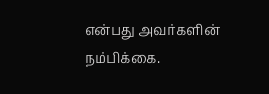என்பது அவர்களின் நம்பிக்கை.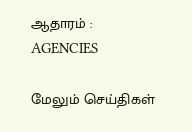ஆதாரம் : AGENCIES

மேலும் செய்திகள்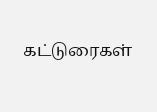கட்டுரைகள்